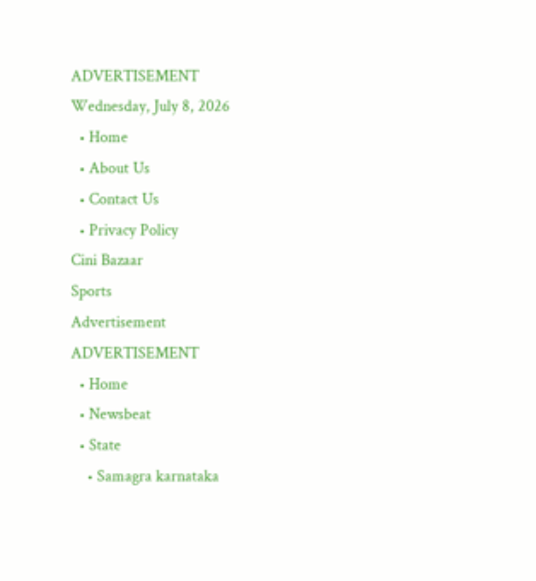ADVERTISEMENT
Wednesday, July 8, 2026
  • Home
  • About Us
  • Contact Us
  • Privacy Policy
Cini Bazaar
Sports
Advertisement
ADVERTISEMENT
  • Home
  • Newsbeat
  • State
    • Samagra karnataka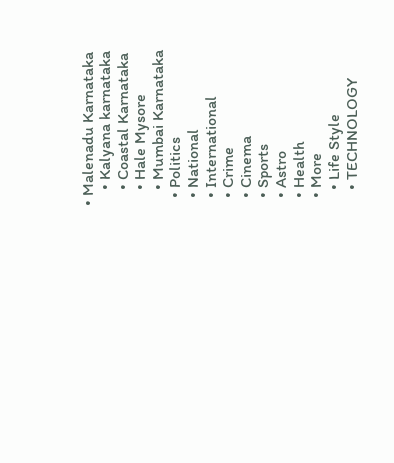• Malenadu Karnataka
    • Kalyana karnataka
    • Coastal Karnataka
    • Hale Mysore
    • Mumbai Karnataka
  • Politics
  • National
  • International
  • Crime
  • Cinema
  • Sports
  • Astro
  • Health
  • More
    • Life Style
    • TECHNOLOGY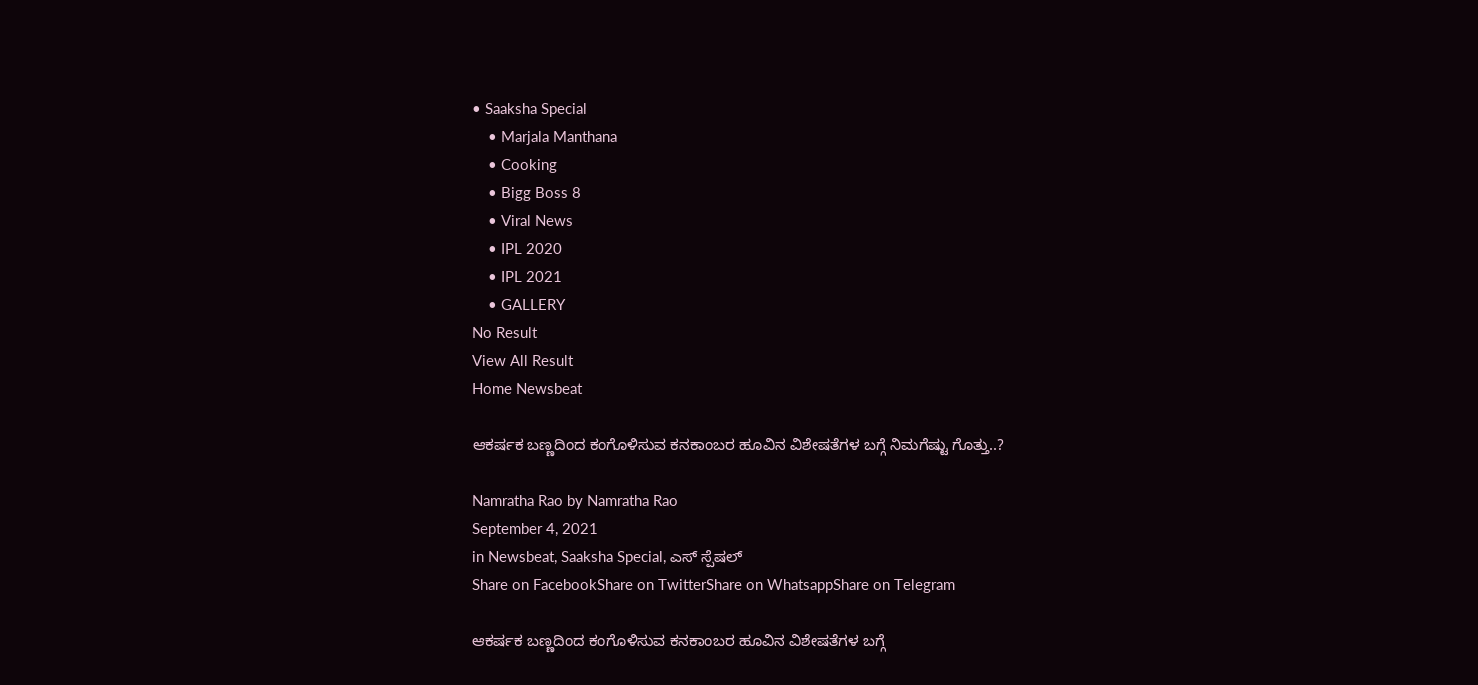• Saaksha Special
    • Marjala Manthana
    • Cooking
    • Bigg Boss 8
    • Viral News
    • IPL 2020
    • IPL 2021
    • GALLERY
No Result
View All Result
Home Newsbeat

ಆಕರ್ಷಕ ಬಣ್ಣದಿಂದ ಕಂಗೊಳಿಸುವ ಕನಕಾಂಬರ ಹೂವಿನ ವಿಶೇಷತೆಗಳ ಬಗ್ಗೆ ನಿಮಗೆಷ್ಟು ಗೊತ್ತು..?

Namratha Rao by Namratha Rao
September 4, 2021
in Newsbeat, Saaksha Special, ಎಸ್ ಸ್ಪೆಷಲ್
Share on FacebookShare on TwitterShare on WhatsappShare on Telegram

ಆಕರ್ಷಕ ಬಣ್ಣದಿಂದ ಕಂಗೊಳಿಸುವ ಕನಕಾಂಬರ ಹೂವಿನ ವಿಶೇಷತೆಗಳ ಬಗ್ಗೆ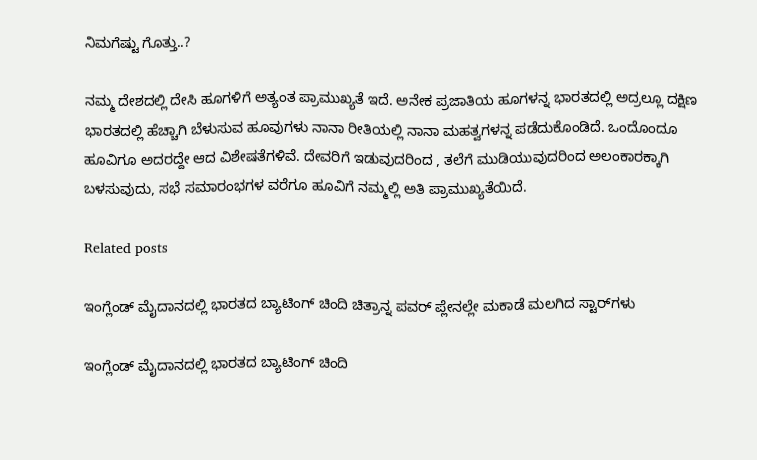ನಿಮಗೆಷ್ಟು ಗೊತ್ತು..?

ನಮ್ಮ ದೇಶದಲ್ಲಿ ದೇಸಿ ಹೂಗಳಿಗೆ ಅತ್ಯಂತ ಪ್ರಾಮುಖ್ಯತೆ ಇದೆ. ಅನೇಕ ಪ್ರಜಾತಿಯ ಹೂಗಳನ್ನ ಭಾರತದಲ್ಲಿ ಅದ್ರಲ್ಲೂ ದಕ್ಷಿಣ ಭಾರತದಲ್ಲಿ ಹೆಚ್ಚಾಗಿ ಬೆಳುಸುವ ಹೂವುಗಳು ನಾನಾ ರೀತಿಯಲ್ಲಿ ನಾನಾ ಮಹತ್ವಗಳನ್ನ ಪಡೆದುಕೊಂಡಿದೆ. ಒಂದೊಂದೂ ಹೂವಿಗೂ ಅದರದ್ದೇ ಆದ ವಿಶೇಷತೆಗಳಿವೆ. ದೇವರಿಗೆ ಇಡುವುದರಿಂದ , ತಲೆಗೆ ಮುಡಿಯುವುದರಿಂದ ಅಲಂಕಾರಕ್ಕಾಗಿ ಬಳಸುವುದು, ಸಭೆ ಸಮಾರಂಭಗಳ ವರೆಗೂ ಹೂವಿಗೆ ನಮ್ಮಲ್ಲಿ ಅತಿ ಪ್ರಾಮುಖ್ಯತೆಯಿದೆ.

Related posts

ಇಂಗ್ಲೆಂಡ್ ಮೈದಾನದಲ್ಲಿ ಭಾರತದ ಬ್ಯಾಟಿಂಗ್ ಚಿಂದಿ ಚಿತ್ರಾನ್ನ ಪವರ್ ಪ್ಲೇನಲ್ಲೇ ಮಕಾಡೆ ಮಲಗಿದ ಸ್ಟಾರ್‌ಗಳು

ಇಂಗ್ಲೆಂಡ್ ಮೈದಾನದಲ್ಲಿ ಭಾರತದ ಬ್ಯಾಟಿಂಗ್ ಚಿಂದಿ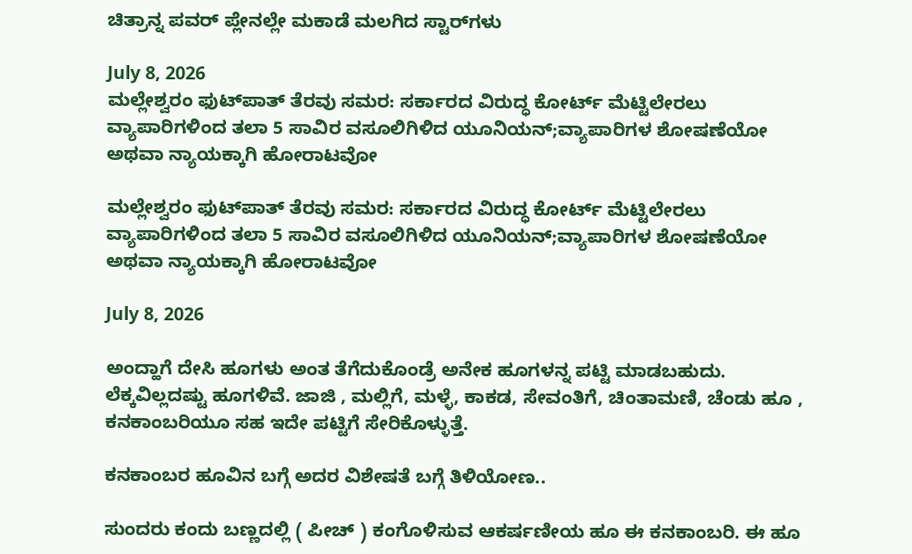ಚಿತ್ರಾನ್ನ ಪವರ್ ಪ್ಲೇನಲ್ಲೇ ಮಕಾಡೆ ಮಲಗಿದ ಸ್ಟಾರ್‌ಗಳು

July 8, 2026
ಮಲ್ಲೇಶ್ವರಂ ಫುಟ್‌ಪಾತ್ ತೆರವು ಸಮರ: ಸರ್ಕಾರದ ವಿರುದ್ಧ ಕೋರ್ಟ್ ಮೆಟ್ಟಿಲೇರಲು ವ್ಯಾಪಾರಿಗಳಿಂದ ತಲಾ 5 ಸಾವಿರ ವಸೂಲಿಗಿಳಿದ ಯೂನಿಯನ್;ವ್ಯಾಪಾರಿಗಳ ಶೋಷಣೆಯೋ ಅಥವಾ ನ್ಯಾಯಕ್ಕಾಗಿ ಹೋರಾಟವೋ

ಮಲ್ಲೇಶ್ವರಂ ಫುಟ್‌ಪಾತ್ ತೆರವು ಸಮರ: ಸರ್ಕಾರದ ವಿರುದ್ಧ ಕೋರ್ಟ್ ಮೆಟ್ಟಿಲೇರಲು ವ್ಯಾಪಾರಿಗಳಿಂದ ತಲಾ 5 ಸಾವಿರ ವಸೂಲಿಗಿಳಿದ ಯೂನಿಯನ್;ವ್ಯಾಪಾರಿಗಳ ಶೋಷಣೆಯೋ ಅಥವಾ ನ್ಯಾಯಕ್ಕಾಗಿ ಹೋರಾಟವೋ

July 8, 2026

ಅಂದ್ಹಾಗೆ ದೇಸಿ ಹೂಗಳು ಅಂತ ತೆಗೆದುಕೊಂಡ್ರೆ ಅನೇಕ ಹೂಗಳನ್ನ ಪಟ್ಟಿ ಮಾಡಬಹುದು. ಲೆಕ್ಕವಿಲ್ಲದಷ್ಟು ಹೂಗಳಿವೆ. ಜಾಜಿ , ಮಲ್ಲಿಗೆ, ಮಳ್ಳೆ, ಕಾಕಡ, ಸೇವಂತಿಗೆ, ಚಿಂತಾಮಣಿ, ಚೆಂಡು ಹೂ , ಕನಕಾಂಬರಿಯೂ ಸಹ ಇದೇ ಪಟ್ಟಿಗೆ ಸೇರಿಕೊಳ್ಳುತ್ತೆ.

ಕನಕಾಂಬರ ಹೂವಿನ ಬಗ್ಗೆ ಅದರ ವಿಶೇಷತೆ ಬಗ್ಗೆ ತಿಳಿಯೋಣ..

ಸುಂದರು ಕಂದು ಬಣ್ಣದಲ್ಲಿ ( ಪೀಚ್ ) ಕಂಗೊಳಿಸುವ ಆಕರ್ಷಣೀಯ ಹೂ ಈ ಕನಕಾಂಬರಿ. ಈ ಹೂ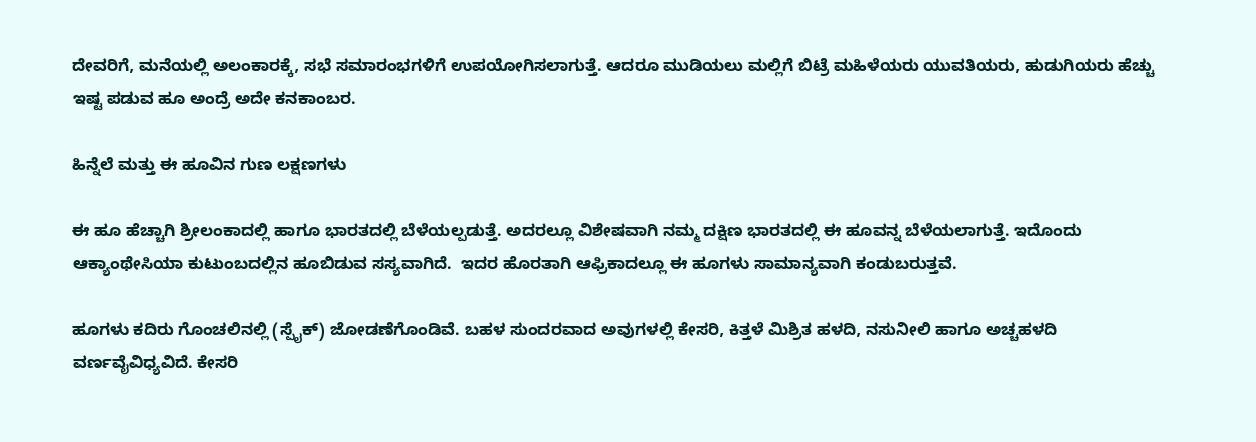ದೇವರಿಗೆ, ಮನೆಯಲ್ಲಿ ಅಲಂಕಾರಕ್ಕೆ, ಸಭೆ ಸಮಾರಂಭಗಳಿಗೆ ಉಪಯೋಗಿಸಲಾಗುತ್ತೆ. ಆದರೂ ಮುಡಿಯಲು ಮಲ್ಲಿಗೆ ಬಿಟ್ರೆ ಮಹಿಳೆಯರು ಯುವತಿಯರು, ಹುಡುಗಿಯರು ಹೆಚ್ಚು ಇಷ್ಟ ಪಡುವ ಹೂ ಅಂದ್ರೆ ಅದೇ ಕನಕಾಂಬರ.

ಹಿನ್ನೆಲೆ ಮತ್ತು ಈ ಹೂವಿನ ಗುಣ ಲಕ್ಷಣಗಳು

ಈ ಹೂ ಹೆಚ್ಚಾಗಿ ಶ್ರೀಲಂಕಾದಲ್ಲಿ ಹಾಗೂ ಭಾರತದಲ್ಲಿ ಬೆಳೆಯಲ್ಪಡುತ್ತೆ. ಅದರಲ್ಲೂ ವಿಶೇಷವಾಗಿ ನಮ್ಮ ದಕ್ಷಿಣ ಭಾರತದಲ್ಲಿ ಈ ಹೂವನ್ನ ಬೆಳೆಯಲಾಗುತ್ತೆ. ಇದೊಂದು ಆಕ್ಯಾಂಥೇಸಿಯಾ ಕುಟುಂಬದಲ್ಲಿನ ಹೂಬಿಡುವ ಸಸ್ಯವಾಗಿದೆ.  ಇದರ ಹೊರತಾಗಿ ಆಫ್ರಿಕಾದಲ್ಲೂ ಈ ಹೂಗಳು ಸಾಮಾನ್ಯವಾಗಿ ಕಂಡುಬರುತ್ತವೆ.

ಹೂಗಳು ಕದಿರು ಗೊಂಚಲಿನಲ್ಲಿ (ಸ್ಪೈಕ್) ಜೋಡಣೆಗೊಂಡಿವೆ. ಬಹಳ ಸುಂದರವಾದ ಅವುಗಳಲ್ಲಿ ಕೇಸರಿ, ಕಿತ್ತಳೆ ಮಿಶ್ರಿತ ಹಳದಿ, ನಸುನೀಲಿ ಹಾಗೂ ಅಚ್ಚಹಳದಿ ವರ್ಣವೈವಿಧ್ಯವಿದೆ. ಕೇಸರಿ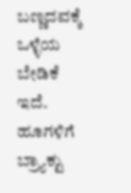ಬಣ್ಣದವಕ್ಕೆ ಒಳ್ಳೆಯ ಬೇಡಿಕೆ ಇದೆ. ಹೂಗಳಿಗೆ ಬ್ರ್ಯಾಕ್ಟು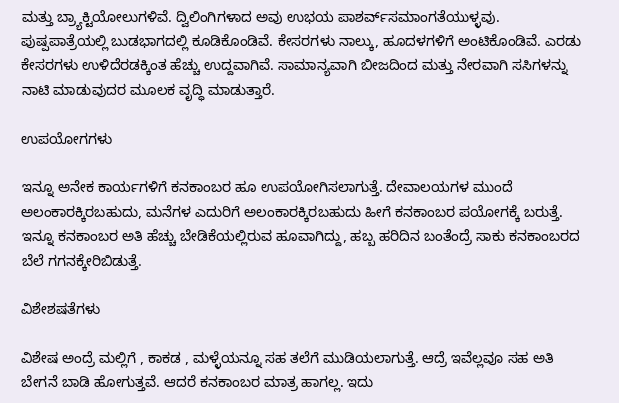ಮತ್ತು ಬ್ರ್ಯಾಕ್ಟಿಯೋಲುಗಳಿವೆ. ದ್ವಿಲಿಂಗಿಗಳಾದ ಅವು ಉಭಯ ಪಾಶರ್ವ್‌ಸಮಾಂಗತೆಯುಳ್ಳವು. ಪುಷ್ಪಪಾತ್ರೆಯಲ್ಲಿ ಬುಡಭಾಗದಲ್ಲಿ ಕೂಡಿಕೊಂಡಿವೆ. ಕೇಸರಗಳು ನಾಲ್ಕು, ಹೂದಳಗಳಿಗೆ ಅಂಟಿಕೊಂಡಿವೆ. ಎರಡು ಕೇಸರಗಳು ಉಳಿದೆರಡಕ್ಕಿಂತ ಹೆಚ್ಚು ಉದ್ದವಾಗಿವೆ. ಸಾಮಾನ್ಯವಾಗಿ ಬೀಜದಿಂದ ಮತ್ತು ನೇರವಾಗಿ ಸಸಿಗಳನ್ನು ನಾಟಿ ಮಾಡುವುದರ ಮೂಲಕ ವೃದ್ಧಿ ಮಾಡುತ್ತಾರೆ.

ಉಪಯೋಗಗಳು

ಇನ್ನೂ ಅನೇಕ ಕಾರ್ಯಗಳಿಗೆ ಕನಕಾಂಬರ ಹೂ ಉಪಯೋಗಿಸಲಾಗುತ್ತೆ. ದೇವಾಲಯಗಳ ಮುಂದೆ ಅಲಂಕಾರಕ್ಕಿರಬಹುದು, ಮನೆಗಳ ಎದುರಿಗೆ ಅಲಂಕಾರಕ್ಕಿರಬಹುದು ಹೀಗೆ ಕನಕಾಂಬರ ಪಯೋಗಕ್ಕೆ ಬರುತ್ತೆ. ಇನ್ನೂ ಕನಕಾಂಬರ ಅತಿ ಹೆಚ್ಚು ಬೇಡಿಕೆಯಲ್ಲಿರುವ ಹೂವಾಗಿದ್ದು, ಹಬ್ಬ ಹರಿದಿನ ಬಂತೆಂದ್ರೆ ಸಾಕು ಕನಕಾಂಬರದ ಬೆಲೆ ಗಗನಕ್ಕೇರಿಬಿಡುತ್ತೆ.

ವಿಶೇಶಷತೆಗಳು

ವಿಶೇಷ ಅಂದ್ರೆ ಮಲ್ಲಿಗೆ , ಕಾಕಡ , ಮಳ್ಳೆಯನ್ನೂ ಸಹ ತಲೆಗೆ ಮುಡಿಯಲಾಗುತ್ತೆ. ಆದ್ರೆ ಇವೆಲ್ಲವೂ ಸಹ ಅತಿ ಬೇಗನೆ ಬಾಡಿ ಹೋಗುತ್ತವೆ. ಆದರೆ ಕನಕಾಂಬರ ಮಾತ್ರ ಹಾಗಲ್ಲ. ಇದು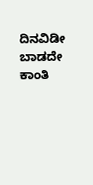ದಿನವಿಡೀ ಬಾಡದೇ ಕಾಂತಿ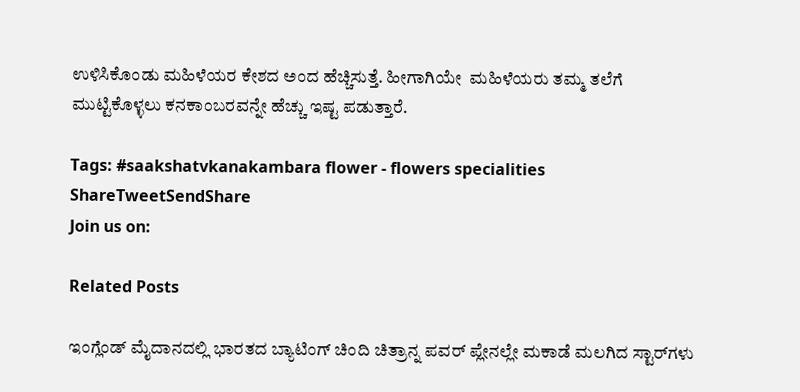ಉಳಿಸಿಕೊಂಡು ಮಹಿಳೆಯರ ಕೇಶದ ಅಂದ ಹೆಚ್ಚಿಸುತ್ತೆ. ಹೀಗಾಗಿಯೇ  ಮಹಿಳೆಯರು ತಮ್ಮ ತಲೆಗೆ ಮುಟ್ಟಿಕೊಳ್ಳಲು ಕನಕಾಂಬರವನ್ನೇ ಹೆಚ್ಚು ಇಷ್ಟ ಪಡುತ್ತಾರೆ.

Tags: #saakshatvkanakambara flower - flowers specialities
ShareTweetSendShare
Join us on:

Related Posts

ಇಂಗ್ಲೆಂಡ್ ಮೈದಾನದಲ್ಲಿ ಭಾರತದ ಬ್ಯಾಟಿಂಗ್ ಚಿಂದಿ ಚಿತ್ರಾನ್ನ ಪವರ್ ಪ್ಲೇನಲ್ಲೇ ಮಕಾಡೆ ಮಲಗಿದ ಸ್ಟಾರ್‌ಗಳು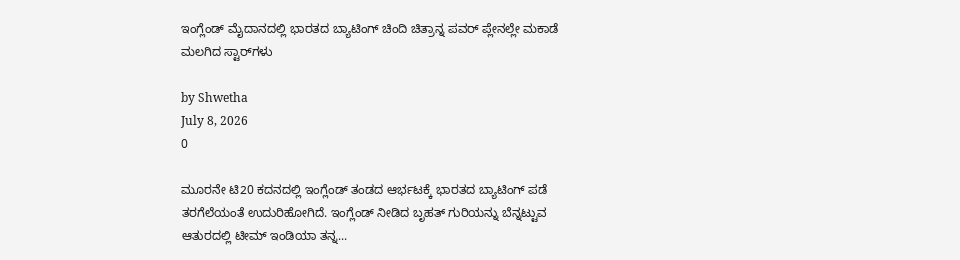ಇಂಗ್ಲೆಂಡ್ ಮೈದಾನದಲ್ಲಿ ಭಾರತದ ಬ್ಯಾಟಿಂಗ್ ಚಿಂದಿ ಚಿತ್ರಾನ್ನ ಪವರ್ ಪ್ಲೇನಲ್ಲೇ ಮಕಾಡೆ ಮಲಗಿದ ಸ್ಟಾರ್‌ಗಳು

by Shwetha
July 8, 2026
0

ಮೂರನೇ ಟಿ20 ಕದನದಲ್ಲಿ ಇಂಗ್ಲೆಂಡ್ ತಂಡದ ಆರ್ಭಟಕ್ಕೆ ಭಾರತದ ಬ್ಯಾಟಿಂಗ್ ಪಡೆ ತರಗೆಲೆಯಂತೆ ಉದುರಿಹೋಗಿದೆ. ಇಂಗ್ಲೆಂಡ್ ನೀಡಿದ ಬೃಹತ್ ಗುರಿಯನ್ನು ಬೆನ್ನಟ್ಟುವ ಆತುರದಲ್ಲಿ ಟೀಮ್ ಇಂಡಿಯಾ ತನ್ನ...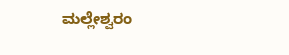ಮಲ್ಲೇಶ್ವರಂ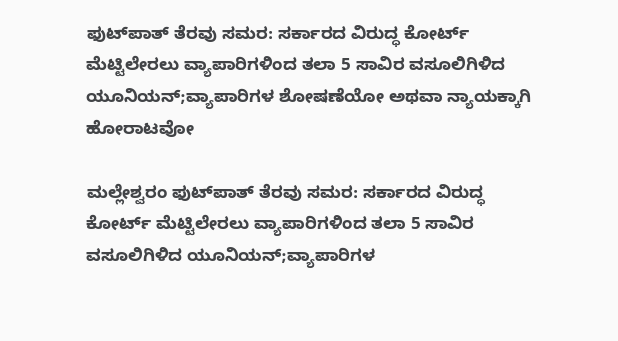ಫುಟ್‌ಪಾತ್ ತೆರವು ಸಮರ: ಸರ್ಕಾರದ ವಿರುದ್ಧ ಕೋರ್ಟ್ ಮೆಟ್ಟಿಲೇರಲು ವ್ಯಾಪಾರಿಗಳಿಂದ ತಲಾ 5 ಸಾವಿರ ವಸೂಲಿಗಿಳಿದ ಯೂನಿಯನ್;ವ್ಯಾಪಾರಿಗಳ ಶೋಷಣೆಯೋ ಅಥವಾ ನ್ಯಾಯಕ್ಕಾಗಿ ಹೋರಾಟವೋ

ಮಲ್ಲೇಶ್ವರಂ ಫುಟ್‌ಪಾತ್ ತೆರವು ಸಮರ: ಸರ್ಕಾರದ ವಿರುದ್ಧ ಕೋರ್ಟ್ ಮೆಟ್ಟಿಲೇರಲು ವ್ಯಾಪಾರಿಗಳಿಂದ ತಲಾ 5 ಸಾವಿರ ವಸೂಲಿಗಿಳಿದ ಯೂನಿಯನ್;ವ್ಯಾಪಾರಿಗಳ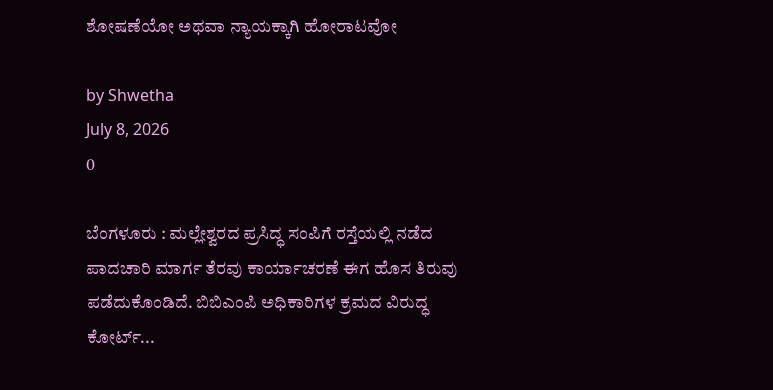ಶೋಷಣೆಯೋ ಅಥವಾ ನ್ಯಾಯಕ್ಕಾಗಿ ಹೋರಾಟವೋ

by Shwetha
July 8, 2026
0

ಬೆಂಗಳೂರು : ಮಲ್ಲೇಶ್ವರದ ಪ್ರಸಿದ್ಧ ಸಂಪಿಗೆ ರಸ್ತೆಯಲ್ಲಿ ನಡೆದ ಪಾದಚಾರಿ ಮಾರ್ಗ ತೆರವು ಕಾರ್ಯಾಚರಣೆ ಈಗ ಹೊಸ ತಿರುವು ಪಡೆದುಕೊಂಡಿದೆ. ಬಿಬಿಎಂಪಿ ಅಧಿಕಾರಿಗಳ ಕ್ರಮದ ವಿರುದ್ಧ ಕೋರ್ಟ್...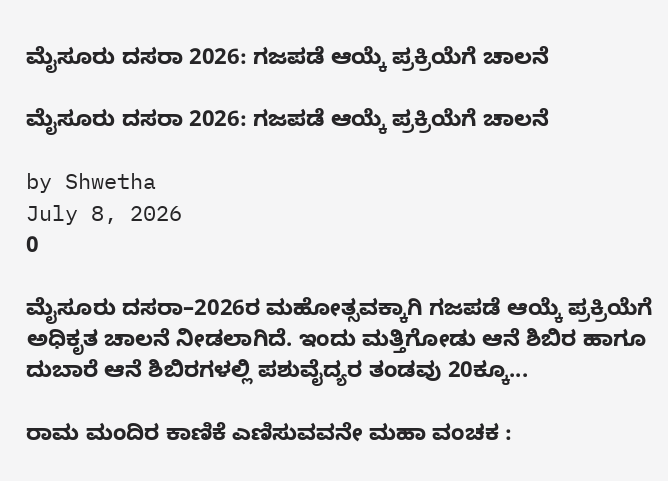ಮೈಸೂರು ದಸರಾ 2026: ಗಜಪಡೆ ಆಯ್ಕೆ ಪ್ರಕ್ರಿಯೆಗೆ ಚಾಲನೆ

ಮೈಸೂರು ದಸರಾ 2026: ಗಜಪಡೆ ಆಯ್ಕೆ ಪ್ರಕ್ರಿಯೆಗೆ ಚಾಲನೆ

by Shwetha
July 8, 2026
0

ಮೈಸೂರು ದಸರಾ–2026ರ ಮಹೋತ್ಸವಕ್ಕಾಗಿ ಗಜಪಡೆ ಆಯ್ಕೆ ಪ್ರಕ್ರಿಯೆಗೆ ಅಧಿಕೃತ ಚಾಲನೆ ನೀಡಲಾಗಿದೆ. ಇಂದು ಮತ್ತಿಗೋಡು ಆನೆ ಶಿಬಿರ ಹಾಗೂ ದುಬಾರೆ ಆನೆ ಶಿಬಿರಗಳಲ್ಲಿ ಪಶುವೈದ್ಯರ ತಂಡವು 20ಕ್ಕೂ...

ರಾಮ ಮಂದಿರ ಕಾಣಿಕೆ ಎಣಿಸುವವನೇ ಮಹಾ ವಂಚಕ :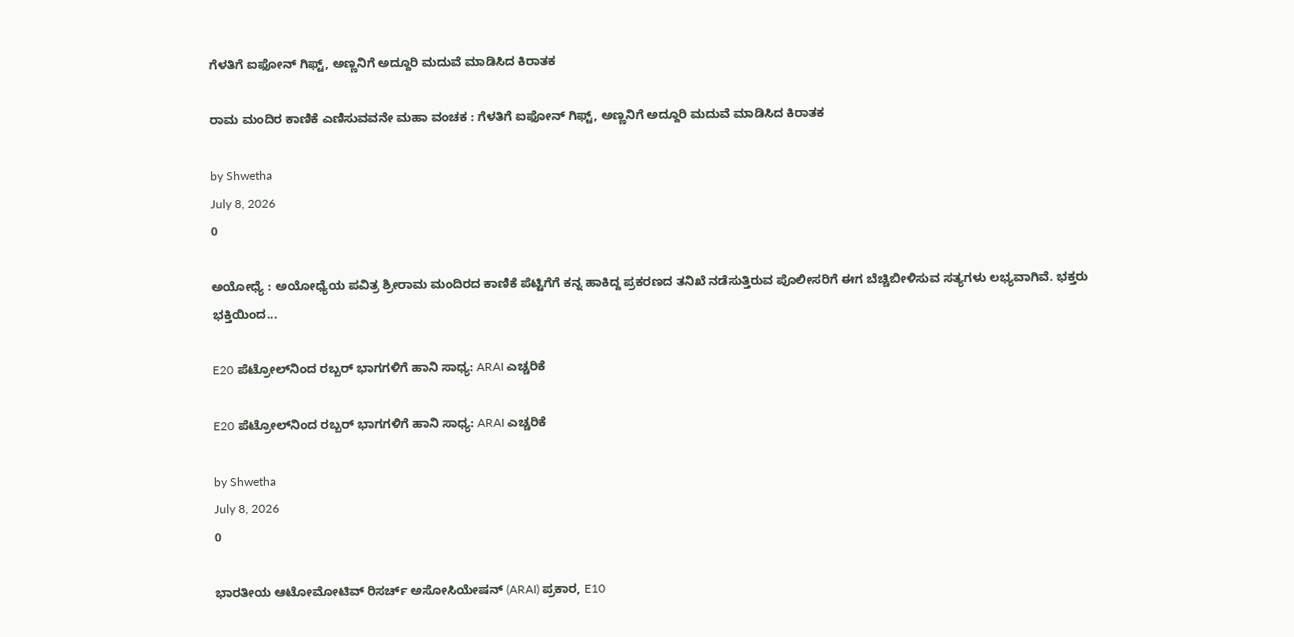ಗೆಳತಿಗೆ ಐಫೋನ್ ಗಿಫ್ಟ್, ಅಣ್ಣನಿಗೆ ಅದ್ದೂರಿ ಮದುವೆ ಮಾಡಿಸಿದ ಕಿರಾತಕ

ರಾಮ ಮಂದಿರ ಕಾಣಿಕೆ ಎಣಿಸುವವನೇ ಮಹಾ ವಂಚಕ : ಗೆಳತಿಗೆ ಐಫೋನ್ ಗಿಫ್ಟ್, ಅಣ್ಣನಿಗೆ ಅದ್ದೂರಿ ಮದುವೆ ಮಾಡಿಸಿದ ಕಿರಾತಕ

by Shwetha
July 8, 2026
0

ಅಯೋಧ್ಯೆ : ಅಯೋಧ್ಯೆಯ ಪವಿತ್ರ ಶ್ರೀರಾಮ ಮಂದಿರದ ಕಾಣಿಕೆ ಪೆಟ್ಟಿಗೆಗೆ ಕನ್ನ ಹಾಕಿದ್ದ ಪ್ರಕರಣದ ತನಿಖೆ ನಡೆಸುತ್ತಿರುವ ಪೊಲೀಸರಿಗೆ ಈಗ ಬೆಚ್ಚಿಬೀಳಿಸುವ ಸತ್ಯಗಳು ಲಭ್ಯವಾಗಿವೆ. ಭಕ್ತರು ಭಕ್ತಿಯಿಂದ...

E20 ಪೆಟ್ರೋಲ್‌ನಿಂದ ರಬ್ಬರ್ ಭಾಗಗಳಿಗೆ ಹಾನಿ ಸಾಧ್ಯ: ARAI ಎಚ್ಚರಿಕೆ

E20 ಪೆಟ್ರೋಲ್‌ನಿಂದ ರಬ್ಬರ್ ಭಾಗಗಳಿಗೆ ಹಾನಿ ಸಾಧ್ಯ: ARAI ಎಚ್ಚರಿಕೆ

by Shwetha
July 8, 2026
0

ಭಾರತೀಯ ಆಟೋಮೋಟಿವ್ ರಿಸರ್ಚ್ ಅಸೋಸಿಯೇಷನ್ (ARAI) ಪ್ರಕಾರ, E10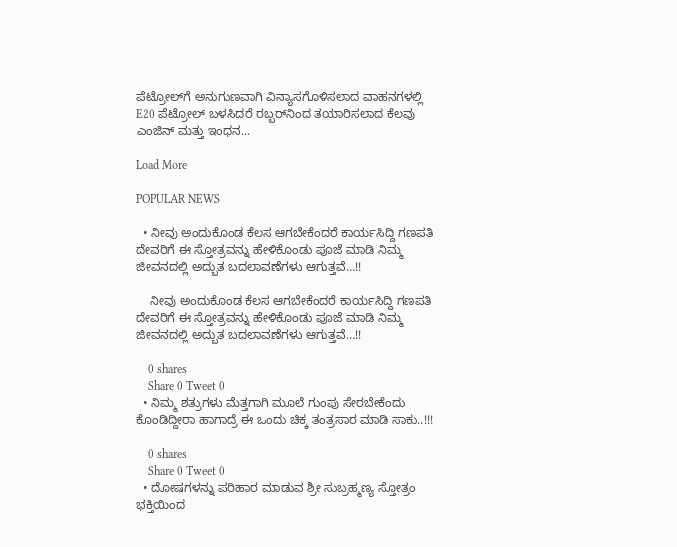ಪೆಟ್ರೋಲ್‌ಗೆ ಅನುಗುಣವಾಗಿ ವಿನ್ಯಾಸಗೊಳಿಸಲಾದ ವಾಹನಗಳಲ್ಲಿ E20 ಪೆಟ್ರೋಲ್ ಬಳಸಿದರೆ ರಬ್ಬರ್‌ನಿಂದ ತಯಾರಿಸಲಾದ ಕೆಲವು ಎಂಜಿನ್ ಮತ್ತು ಇಂಧನ...

Load More

POPULAR NEWS

  • ನೀವು ಅಂದುಕೊಂಡ ಕೆಲಸ ಆಗಬೇಕೆಂದರೆ ಕಾರ್ಯಸಿದ್ದಿ ಗಣಪತಿ ದೇವರಿಗೆ ಈ ಸ್ತೋತ್ರವನ್ನು ಹೇಳಿಕೊಂಡು ಪೂಜೆ ಮಾಡಿ ನಿಮ್ಮ ಜೀವನದಲ್ಲಿ ಅದ್ಬುತ ಬದಲಾವಣೆಗಳು ಆಗುತ್ತವೆ…!!

    ನೀವು ಅಂದುಕೊಂಡ ಕೆಲಸ ಆಗಬೇಕೆಂದರೆ ಕಾರ್ಯಸಿದ್ದಿ ಗಣಪತಿ ದೇವರಿಗೆ ಈ ಸ್ತೋತ್ರವನ್ನು ಹೇಳಿಕೊಂಡು ಪೂಜೆ ಮಾಡಿ ನಿಮ್ಮ ಜೀವನದಲ್ಲಿ ಅದ್ಬುತ ಬದಲಾವಣೆಗಳು ಆಗುತ್ತವೆ…!!

    0 shares
    Share 0 Tweet 0
  • ನಿಮ್ಮ ಶತ್ರುಗಳು ಮೆತ್ತಗಾಗಿ ಮೂಲೆ ಗುಂಪು ಸೇರಬೇಕೆಂದು ಕೊಂಡಿದ್ದೀರಾ ಹಾಗಾದ್ರೆ ಈ ಒಂದು ಚಿಕ್ಕ ತಂತ್ರಸಾರ ಮಾಡಿ ಸಾಕು..!!!

    0 shares
    Share 0 Tweet 0
  • ದೋಷಗಳನ್ನು ಪರಿಹಾರ ಮಾಡುವ ಶ್ರೀ ಸುಬ್ರಹ್ಮಣ್ಯ ಸ್ತೋತ್ರಂ ಭಕ್ತಿಯಿಂದ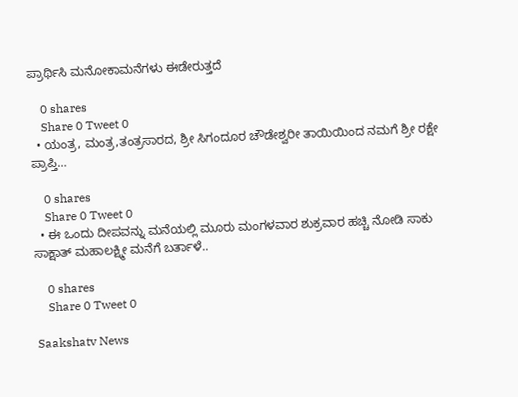ಪ್ರಾರ್ಥಿಸಿ ಮನೋಕಾಮನೆಗಳು ಈಡೇರುತ್ತದೆ

    0 shares
    Share 0 Tweet 0
  • ಯಂತ್ರ, ಮಂತ್ರ,ತಂತ್ರಸಾರದ, ಶ್ರೀ ಸಿಗಂದೂರ ಚೌಡೇಶ್ವರೀ ತಾಯಿಯಿಂದ ನಮಗೆ ಶ್ರೀ ರಕ್ಷೇ ಪ್ರಾಪ್ತಿ…

    0 shares
    Share 0 Tweet 0
  • ಈ ಒಂದು ದೀಪವನ್ನು ಮನೆಯಲ್ಲಿ ಮೂರು ಮಂಗಳವಾರ ಶುಕ್ರವಾರ ಹಚ್ಚಿ ನೋಡಿ ಸಾಕು ಸಾಕ್ಷಾತ್ ಮಹಾಲಕ್ಷ್ಮೀ ಮನೆಗೆ ಬರ್ತಾಳೆ..

    0 shares
    Share 0 Tweet 0

Saakshatv News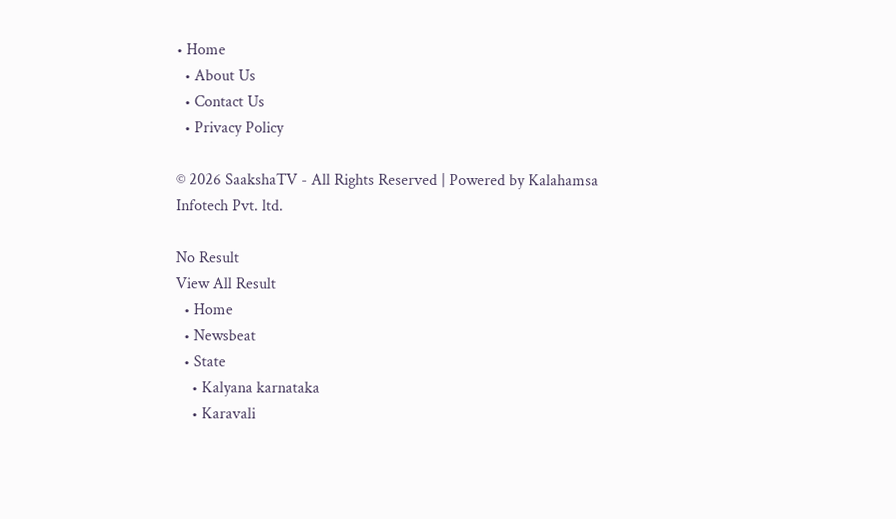• Home
  • About Us
  • Contact Us
  • Privacy Policy

© 2026 SaakshaTV - All Rights Reserved | Powered by Kalahamsa Infotech Pvt. ltd.

No Result
View All Result
  • Home
  • Newsbeat
  • State
    • Kalyana karnataka
    • Karavali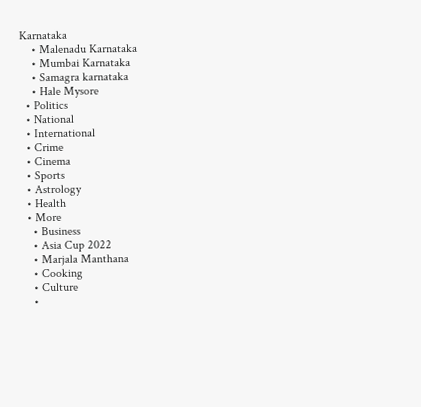Karnataka
    • Malenadu Karnataka
    • Mumbai Karnataka
    • Samagra karnataka
    • Hale Mysore
  • Politics
  • National
  • International
  • Crime
  • Cinema
  • Sports
  • Astrology
  • Health
  • More
    • Business
    • Asia Cup 2022
    • Marjala Manthana
    • Cooking
    • Culture
    •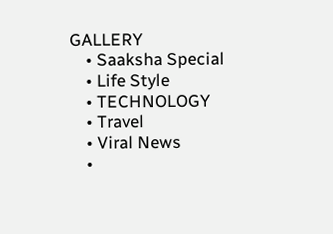GALLERY
    • Saaksha Special
    • Life Style
    • TECHNOLOGY
    • Travel
    • Viral News
    •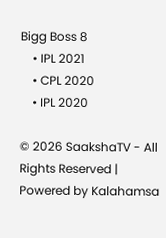Bigg Boss 8
    • IPL 2021
    • CPL 2020
    • IPL 2020

© 2026 SaakshaTV - All Rights Reserved | Powered by Kalahamsa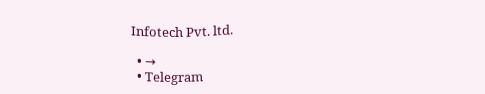Infotech Pvt. ltd.

  • →
  • Telegram